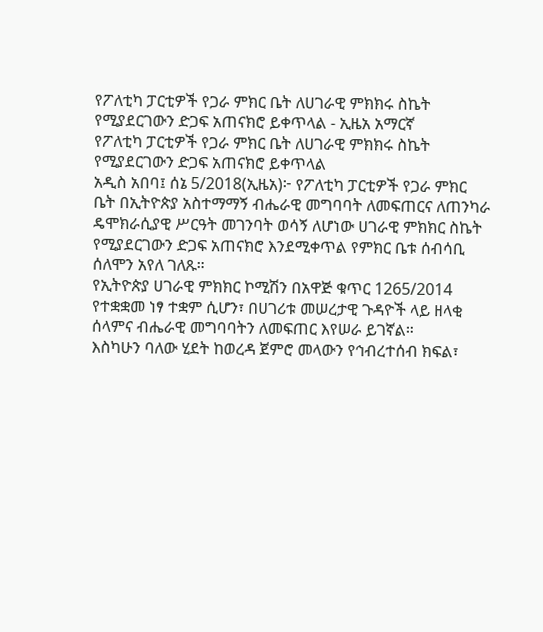የፖለቲካ ፓርቲዎች የጋራ ምክር ቤት ለሀገራዊ ምክክሩ ስኬት የሚያደርገውን ድጋፍ አጠናክሮ ይቀጥላል - ኢዜአ አማርኛ
የፖለቲካ ፓርቲዎች የጋራ ምክር ቤት ለሀገራዊ ምክክሩ ስኬት የሚያደርገውን ድጋፍ አጠናክሮ ይቀጥላል
አዲስ አበባ፤ ሰኔ 5/2018(ኢዜአ)፦ የፖለቲካ ፓርቲዎች የጋራ ምክር ቤት በኢትዮጵያ አስተማማኝ ብሔራዊ መግባባት ለመፍጠርና ለጠንካራ ዴሞክራሲያዊ ሥርዓት መገንባት ወሳኝ ለሆነው ሀገራዊ ምክክር ስኬት የሚያደርገውን ድጋፍ አጠናክሮ እንደሚቀጥል የምክር ቤቱ ሰብሳቢ ሰለሞን አየለ ገለጹ።
የኢትዮጵያ ሀገራዊ ምክክር ኮሚሽን በአዋጅ ቁጥር 1265/2014 የተቋቋመ ነፃ ተቋም ሲሆን፣ በሀገሪቱ መሠረታዊ ጉዳዮች ላይ ዘላቂ ሰላምና ብሔራዊ መግባባትን ለመፍጠር እየሠራ ይገኛል።
እስካሁን ባለው ሂደት ከወረዳ ጀምሮ መላውን የኅብረተሰብ ክፍል፣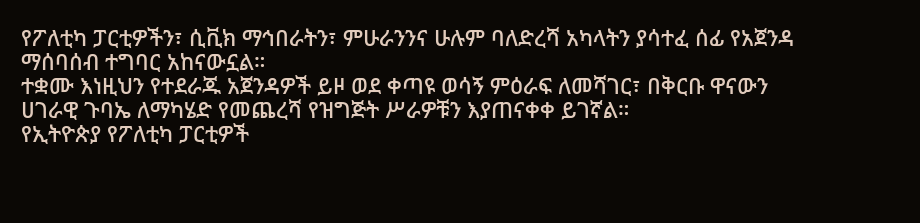የፖለቲካ ፓርቲዎችን፣ ሲቪክ ማኅበራትን፣ ምሁራንንና ሁሉም ባለድረሻ አካላትን ያሳተፈ ሰፊ የአጀንዳ ማሰባሰብ ተግባር አከናውኗል።
ተቋሙ እነዚህን የተደራጁ አጀንዳዎች ይዞ ወደ ቀጣዩ ወሳኝ ምዕራፍ ለመሻገር፣ በቅርቡ ዋናውን ሀገራዊ ጉባኤ ለማካሄድ የመጨረሻ የዝግጅት ሥራዎቹን እያጠናቀቀ ይገኛል።
የኢትዮጵያ የፖለቲካ ፓርቲዎች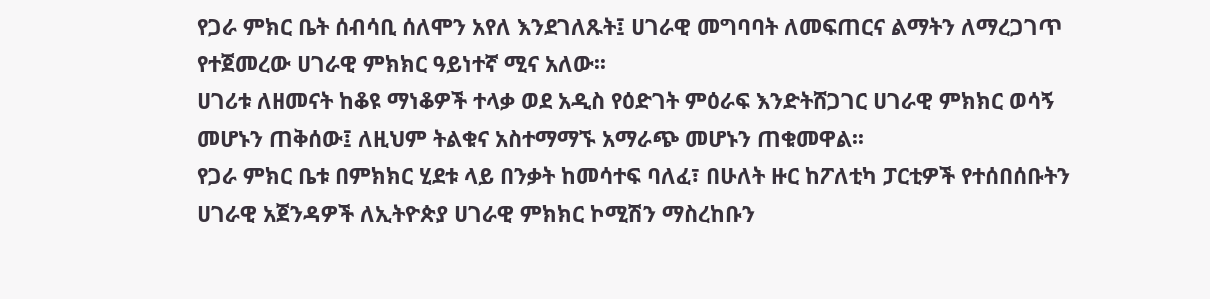የጋራ ምክር ቤት ሰብሳቢ ሰለሞን አየለ እንደገለጹት፤ ሀገራዊ መግባባት ለመፍጠርና ልማትን ለማረጋገጥ የተጀመረው ሀገራዊ ምክክር ዓይነተኛ ሚና አለው፡፡
ሀገሪቱ ለዘመናት ከቆዩ ማነቆዎች ተላቃ ወደ አዲስ የዕድገት ምዕራፍ እንድትሸጋገር ሀገራዊ ምክክር ወሳኝ መሆኑን ጠቅሰው፤ ለዚህም ትልቁና አስተማማኙ አማራጭ መሆኑን ጠቁመዋል፡፡
የጋራ ምክር ቤቱ በምክክር ሂደቱ ላይ በንቃት ከመሳተፍ ባለፈ፣ በሁለት ዙር ከፖለቲካ ፓርቲዎች የተሰበሰቡትን ሀገራዊ አጀንዳዎች ለኢትዮጵያ ሀገራዊ ምክክር ኮሚሽን ማስረከቡን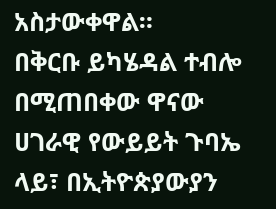አስታውቀዋል።
በቅርቡ ይካሄዳል ተብሎ በሚጠበቀው ዋናው ሀገራዊ የውይይት ጉባኤ ላይ፣ በኢትዮጵያውያን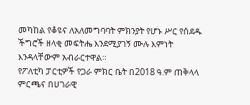መካከል የቆዩና ለአለመግባባት ምክንያት የሆኑ ሥር የሰደዱ ችግሮች ዘላቂ መፍትሔ እንደሚያገኝ ሙሉ እምነት እንዳላቸውም አብራርተዋል።
የፖለቲካ ፓርቲዎች የጋራ ምክር ቤት በ2018 ዓ.ም ጠቅላላ ምርጫና በሀገራዊ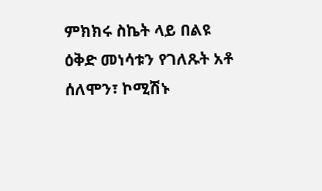ምክክሩ ስኬት ላይ በልዩ ዕቅድ መነሳቱን የገለጹት አቶ ሰለሞን፣ ኮሚሽኑ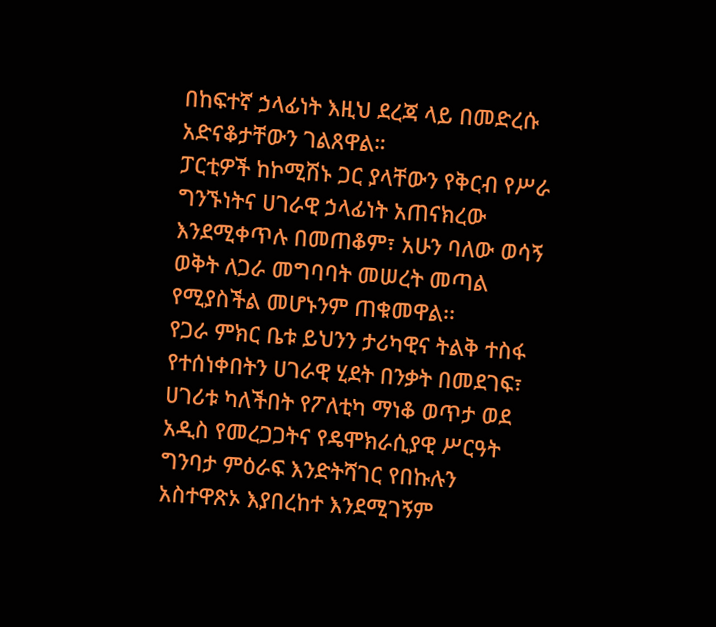በከፍተኛ ኃላፊነት እዚህ ደረጃ ላይ በመድረሱ አድናቆታቸውን ገልጸዋል።
ፓርቲዎች ከኮሚሽኑ ጋር ያላቸውን የቅርብ የሥራ ግንኙነትና ሀገራዊ ኃላፊነት አጠናክረው እንደሚቀጥሉ በመጠቆም፣ አሁን ባለው ወሳኝ ወቅት ለጋራ መግባባት መሠረት መጣል የሚያስችል መሆኑንም ጠቁመዋል፡፡
የጋራ ምክር ቤቱ ይህንን ታሪካዊና ትልቅ ተስፋ የተሰነቀበትን ሀገራዊ ሂደት በንቃት በመደገፍ፣ ሀገሪቱ ካለችበት የፖለቲካ ማነቆ ወጥታ ወደ አዲስ የመረጋጋትና የዴሞክራሲያዊ ሥርዓት ግንባታ ምዕራፍ እንድትሻገር የበኩሉን አስተዋጽኦ እያበረከተ እንደሚገኝም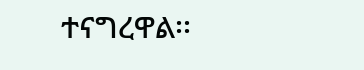ተናግረዋል፡፡